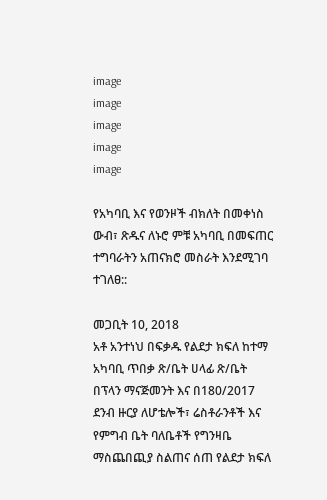image
image
image
image
image

የአካባቢ እና የወንዞች ብክለት በመቀነስ ውብ፣ ጽዱና ለኑሮ ምቹ አካባቢ በመፍጠር ተግባራትን አጠናክሮ መስራት እንደሚገባ ተገለፀ::

መጋቢት 10, 2018
አቶ አንተነህ በፍቃዱ የልደታ ክፍለ ከተማ አካባቢ ጥበቃ ጽ/ቤት ሀላፊ ጽ/ቤት በፕላን ማናጅመንት እና በ180/2017 ደንብ ዙርያ ለሆቴሎች፣ ሬስቶራንቶች እና የምግብ ቤት ባለቤቶች የግንዛቤ ማስጨበጪያ ስልጠና ሰጠ የልደታ ክፍለ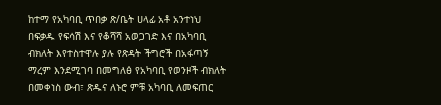ከተማ የአካባቢ ጥበቃ ጽ/ቤት ሀላፊ አቶ አንተነህ በፍቃዱ የፍሳሽ እና የቆሻሻ አወጋገድ እና በአካባቢ ብክለት እየተስተዋሉ ያሉ የጽዳት ችግሮች በአፋጣኝ ማረም እንደሚገባ በመግለፅ የአካባቢ የወንዞች ብክለት በመቀነስ ውብ፣ ጽዱና ለኑሮ ምቹ አካባቢ ለመፍጠር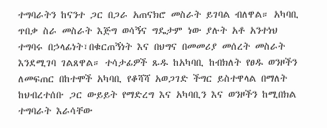ተግባራትን ከናንተ ጋር በጋራ አጠናክሮ መስራት ይገባል ብለዋል። አካባቢ ጥበቃ ስራ መስራት እጅግ ወሳኝና ግዴታም ነው ያሉት አቶ አንተነህ ተግባሩ በኃላፊነት፣በቁርጠኝነት እና በህግና በመመሪያ መሰረት መስራት እንደሚገባ ገልጸዋል። ተሳታፊዎች ጹዱ ከአካባቢ ከብክለት የፀዱ ወንዞችን ለመፍጠር በከተሞች አካባቢ የቆሻሻ አወጋገድ ችግር ይስተዋላል በማለት ከህብረተሰቡ ጋር ውይይት የማድረግ እና አካባቢን እና ወንዞችን ከሚበክል ተግባራት እራሳቸው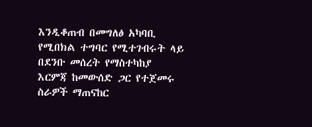እንዲቆጠብ በመግለፅ አካባቢ የሚበክል ተግባር የሚተገብሩት ላይ በደንቡ መሰረት የማስተካከያ እርምጃ ከመውሰድ ጋር የተጀመሩ ስራዎች ማጠናከር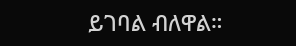ይገባል ብለዋል።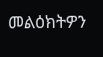መልዕክትዎን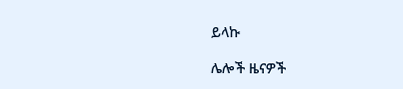ይላኩ

ሌሎች ዜናዎች